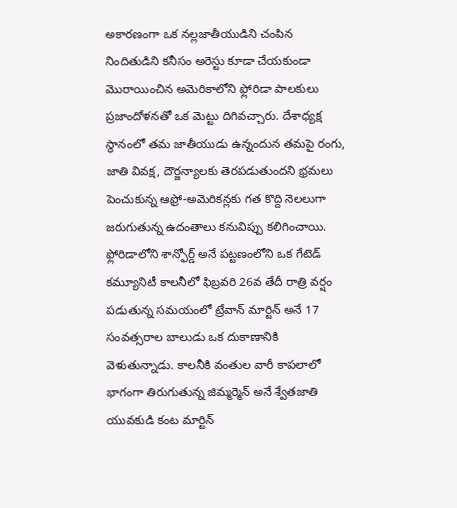అకారణంగా ఒక నల్లజాతీయుడిని చంపిన నిందితుడిని కనీసం అరెస్టు కూడా చేయకుండా మొరాయించిన అమెరికాలోని ఫ్లోరిడా పాలకులు ప్రజాందోళనతో ఒక మెట్టు దిగివచ్చారు. దేశాధ్యక్ష స్థానంలో తమ జాతీయుడు ఉన్నందున తమపై రంగు, జాతి వివక్ష, దౌర్జన్యాలకు తెరపడుతుందని భ్రమలు పెంచుకున్న ఆఫ్రో-అమెరికన్లకు గత కొద్ది నెలలుగా జరుగుతున్న ఉదంతాలు కనువిప్పు కలిగించాయి. ఫ్లోరిడాలోని శాన్ఫోర్డ్ అనే పట్టణంలోని ఒక గేటెడ్ కమ్యూనిటీ కాలనీలో ఫిబ్రవరి 26వ తేదీ రాత్రి వర్షం పడుతున్న సమయంలో ట్రేవాన్ మార్టిన్ అనే 17 సంవత్సరాల బాలుడు ఒక దుకాణానికి వెళుతున్నాడు. కాలనీకి వంతుల వారీ కాపలాలో భాగంగా తిరుగుతున్న జిమ్మర్మెన్ అనే శ్వేతజాతి యువకుడి కంట మార్టిన్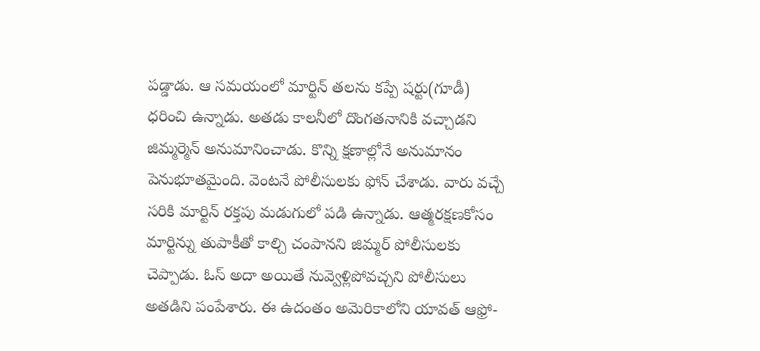పడ్డాడు. ఆ సమయంలో మార్టిన్ తలను కప్పే షర్టు(గూడీ) ధరించి ఉన్నాడు. అతడు కాలనీలో దొంగతనానికి వచ్చాడని జిమ్మర్మెన్ అనుమానించాడు. కొన్ని క్షణాల్లోనే అనుమానం పెనుభూతమైంది. వెంటనే పోలీసులకు ఫోన్ చేశాడు. వారు వచ్చే సరికి మార్టిన్ రక్తపు మడుగులో పడి ఉన్నాడు. ఆత్మరక్షణకోసం మార్టిన్ను తుపాకీతో కాల్చి చంపానని జిమ్మర్ పోలీసులకు చెప్పాడు. ఓస్ అదా అయితే నువ్వెళ్లిపోవచ్చని పోలీసులు అతడిని పంపేశారు. ఈ ఉదంతం అమెరికాలోని యావత్ ఆఫ్రో-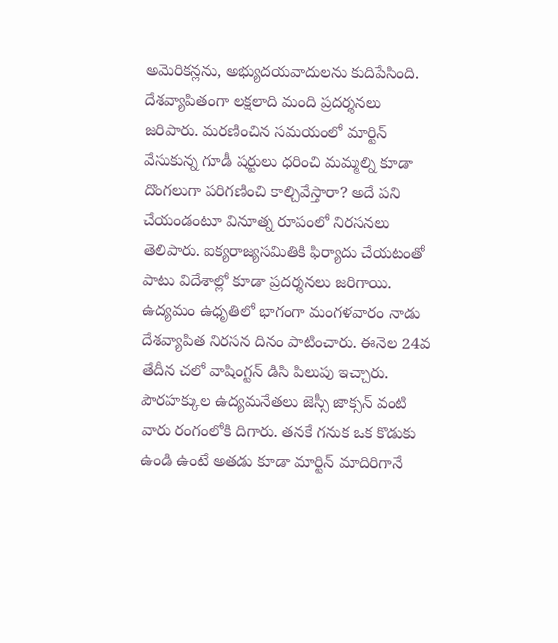అమెరికన్లను, అభ్యుదయవాదులను కుదిపేసింది. దేశవ్యాపితంగా లక్షలాది మంది ప్రదర్శనలు జరిపారు. మరణించిన సమయంలో మార్టిన్ వేసుకున్న గూడీ షర్టులు ధరించి మమ్మల్ని కూడా దొంగలుగా పరిగణించి కాల్చివేస్తారా? అదే పని చేయండంటూ వినూత్న రూపంలో నిరసనలు తెలిపారు. ఐక్యరాజ్యసమితికి ఫిర్యాదు చేయటంతో పాటు విదేశాల్లో కూడా ప్రదర్శనలు జరిగాయి. ఉద్యమం ఉధృతిలో భాగంగా మంగళవారం నాడు దేశవ్యాపిత నిరసన దినం పాటించారు. ఈనెల 24వ తేదీన చలో వాషింగ్టన్ డిసి పిలుపు ఇచ్చారు. పౌరహక్కుల ఉద్యమనేతలు జెస్సీ జాక్సన్ వంటి వారు రంగంలోకి దిగారు. తనకే గనుక ఒక కొడుకు ఉండి ఉంటే అతడు కూడా మార్టిన్ మాదిరిగానే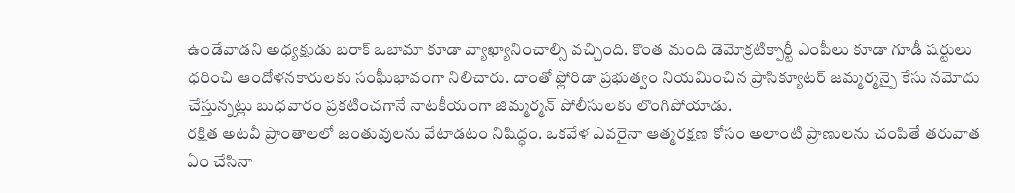ఉండేవాడని అధ్యక్షుడు బరాక్ ఒబామా కూడా వ్యాఖ్యానించాల్సి వచ్చింది. కొంత మంది డెమోక్రటిక్పార్టీ ఎంపీలు కూడా గూడీ షర్టులు ధరించి ఆందోళనకారులకు సంఘీభావంగా నిలిచారు. దాంతో ఫ్లోరిడా ప్రభుత్వం నియమించిన ప్రాసిక్యూటర్ జమ్మర్మన్పై కేసు నమోదు చేస్తున్నట్లు బుధవారం ప్రకటించగానే నాటకీయంగా జిమ్మర్మన్ పోలీసులకు లొంగిపోయాడు.
రక్షిత అటవీ ప్రాంతాలలో జంతువులను వేటాడటం నిషిద్ధం. ఒకవేళ ఎవరైనా ఆత్మరక్షణ కోసం అలాంటి ప్రాణులను చంపితే తరువాత ఏం చేసినా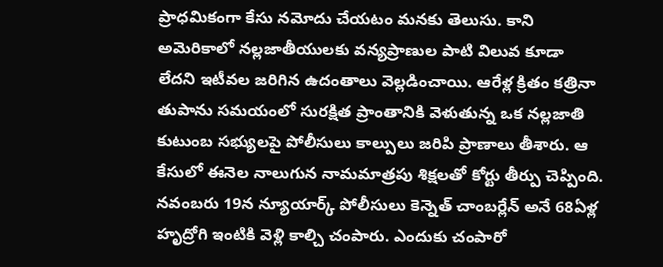ప్రాధమికంగా కేసు నమోదు చేయటం మనకు తెలుసు. కాని అమెరికాలో నల్లజాతీయులకు వన్యప్రాణుల పాటి విలువ కూడా లేదని ఇటీవల జరిగిన ఉదంతాలు వెల్లడించాయి. ఆరేళ్ల క్రితం కత్రినా తుపాను సమయంలో సురక్షిత ప్రాంతానికి వెళుతున్న ఒక నల్లజాతి కుటుంబ సభ్యులపై పోలీసులు కాల్పులు జరిపి ప్రాణాలు తీశారు. ఆ కేసులో ఈనెల నాలుగున నామమాత్రపు శిక్షలతో కోర్టు తీర్పు చెప్పింది. నవంబరు 19న న్యూయార్క్ పోలీసులు కెన్నెత్ చాంబర్లేన్ అనే 68ఏళ్ల హృద్రోగి ఇంటికి వెళ్లి కాల్చి చంపారు. ఎందుకు చంపారో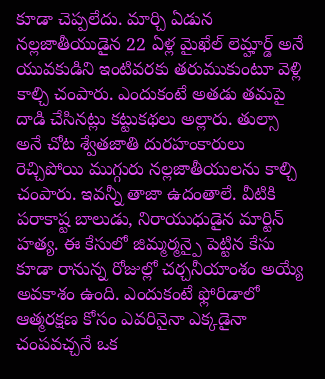కూడా చెప్పలేదు. మార్చి ఏడున నల్లజాతీయుడైన 22 ఏళ్ల మైఖేల్ లెమ్హార్డ్ అనే యువకుడిని ఇంటివరకు తరుముకుంటూ వెళ్లి కాల్చి చంపారు. ఎందుకంటే అతడు తమపై దాడి చేసినట్లు కట్టుకథలు అల్లారు. తుల్సా అనే చోట శ్వేతజాతి దురహంకారులు రెచ్చిపోయి ముగ్గురు నల్లజాతీయులను కాల్చి చంపారు. ఇవన్నీ తాజా ఉదంతాలే. వీటికి పరాకాష్ట బాలుడు, నిరాయుధుడైన మార్టిన్ హత్య. ఈ కేసులో జిమ్మర్మన్పై పెట్టిన కేసు కూడా రానున్న రోజుల్లో చర్చనీయాంశం అయ్యే అవకాశం ఉంది. ఎందుకంటే ఫ్లోరిడాలో ఆత్మరక్షణ కోసం ఎవరినైనా ఎక్కడైనా చంపవచ్చనే ఒక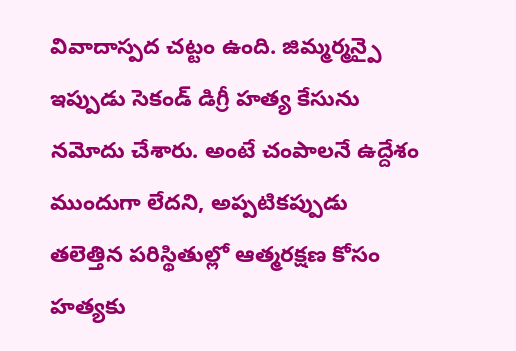వివాదాస్పద చట్టం ఉంది. జిమ్మర్మన్పై ఇప్పుడు సెకండ్ డిగ్రీ హత్య కేసును నమోదు చేశారు. అంటే చంపాలనే ఉద్దేశం ముందుగా లేదని, అప్పటికప్పుడు తలెత్తిన పరిస్థితుల్లో ఆత్మరక్షణ కోసం హత్యకు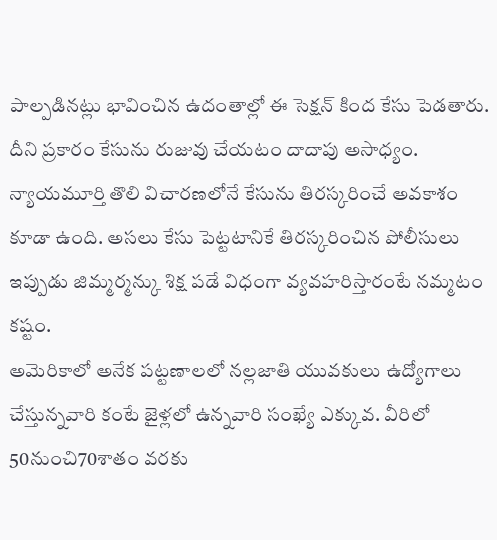పాల్పడినట్లు భావించిన ఉదంతాల్లో ఈ సెక్షన్ కింద కేసు పెడతారు. దీని ప్రకారం కేసును రుజువు చేయటం దాదాపు అసాధ్యం. న్యాయమూర్తి తొలి విచారణలోనే కేసును తిరస్కరించే అవకాశం కూడా ఉంది. అసలు కేసు పెట్టటానికే తిరస్కరించిన పోలీసులు ఇప్పుడు జిమ్మర్మన్కు శిక్ష పడే విధంగా వ్యవహరిస్తారంటే నమ్మటం కష్టం.
అమెరికాలో అనేక పట్టణాలలో నల్లజాతి యువకులు ఉద్యోగాలు చేస్తున్నవారి కంటే జైళ్లలో ఉన్నవారి సంఖ్యే ఎక్కువ. వీరిలో 50నుంచి70శాతం వరకు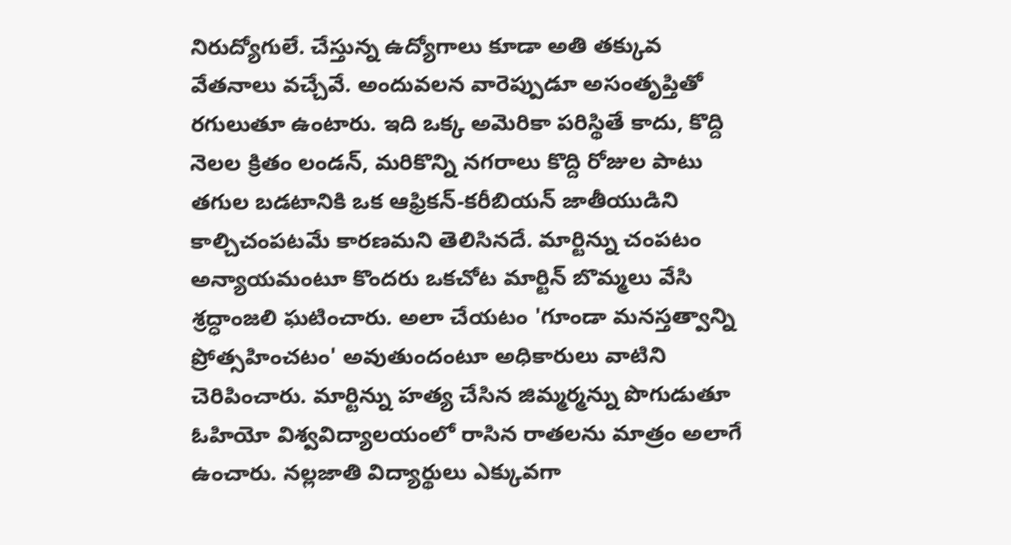నిరుద్యోగులే. చేస్తున్న ఉద్యోగాలు కూడా అతి తక్కువ వేతనాలు వచ్చేవే. అందువలన వారెప్పుడూ అసంతృప్తితో రగులుతూ ఉంటారు. ఇది ఒక్క అమెరికా పరిస్థితే కాదు, కొద్ది నెలల క్రితం లండన్, మరికొన్ని నగరాలు కొద్ది రోజుల పాటు తగుల బడటానికి ఒక ఆఫ్రికన్-కరీబియన్ జాతీయుడిని కాల్చిచంపటమే కారణమని తెలిసినదే. మార్టిన్ను చంపటం అన్యాయమంటూ కొందరు ఒకచోట మార్టిన్ బొమ్మలు వేసి శ్రద్ధాంజలి ఘటించారు. అలా చేయటం 'గూండా మనస్తత్వాన్ని ప్రోత్సహించటం' అవుతుందంటూ అధికారులు వాటిని చెరిపించారు. మార్టిన్ను హత్య చేసిన జిమ్మర్మన్ను పొగుడుతూ ఓహియో విశ్వవిద్యాలయంలో రాసిన రాతలను మాత్రం అలాగే ఉంచారు. నల్లజాతి విద్యార్థులు ఎక్కువగా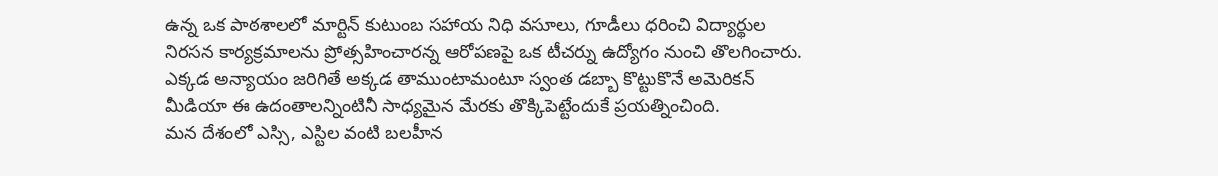ఉన్న ఒక పాఠశాలలో మార్టిన్ కుటుంబ సహాయ నిధి వసూలు, గూడీలు ధరించి విద్యార్థుల నిరసన కార్యక్రమాలను ప్రోత్సహించారన్న ఆరోపణపై ఒక టీచర్ను ఉద్యోగం నుంచి తొలగించారు. ఎక్కడ అన్యాయం జరిగితే అక్కడ తాముంటామంటూ స్వంత డబ్బా కొట్టుకొనే అమెరికన్ మీడియా ఈ ఉదంతాలన్నింటినీ సాధ్యమైన మేరకు తొక్కిపెట్టేందుకే ప్రయత్నించింది.
మన దేశంలో ఎస్సి, ఎస్టిల వంటి బలహీన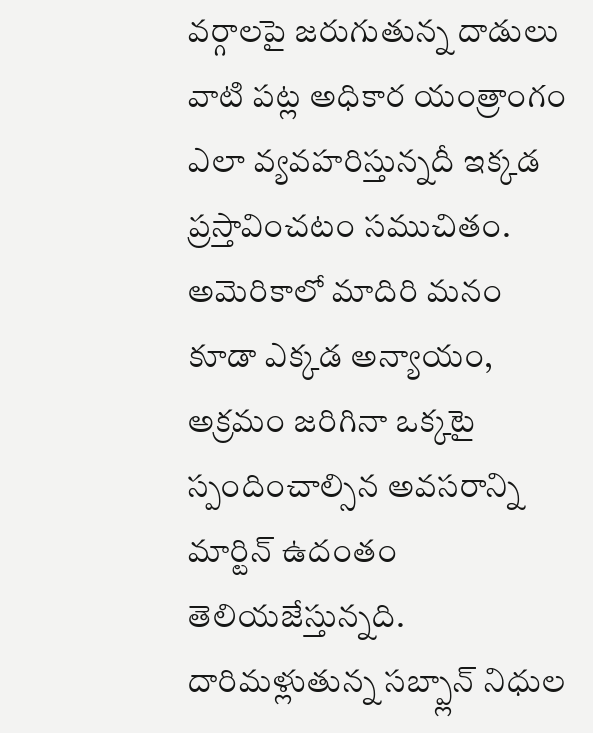వర్గాలపై జరుగుతున్న దాడులు వాటి పట్ల అధికార యంత్రాంగం ఎలా వ్యవహరిస్తున్నదీ ఇక్కడ ప్రస్తావించటం సముచితం. అమెరికాలో మాదిరి మనం కూడా ఎక్కడ అన్యాయం, అక్రమం జరిగినా ఒక్కటై స్పందించాల్సిన అవసరాన్ని మార్టిన్ ఉదంతం తెలియజేస్తున్నది. దారిమళ్లుతున్న సబ్ప్లాన్ నిధుల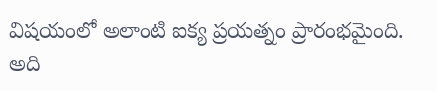విషయంలో అలాంటి ఐక్య ప్రయత్నం ప్రారంభమైంది. అది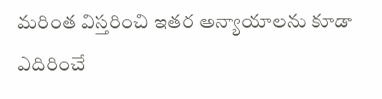మరింత విస్తరించి ఇతర అన్యాయాలను కూడా ఎదిరించే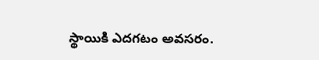స్థాయికి ఎదగటం అవసరం.